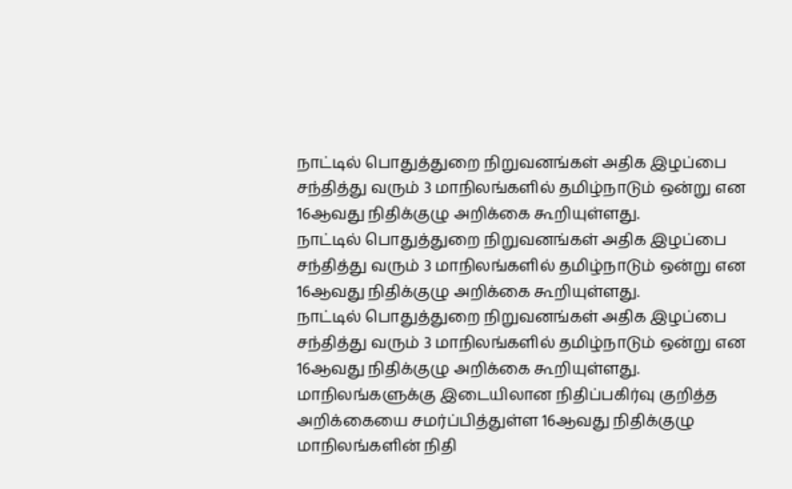நாட்டில் பொதுத்துறை நிறுவனங்கள் அதிக இழப்பை சந்தித்து வரும் 3 மாநிலங்களில் தமிழ்நாடும் ஒன்று என 16ஆவது நிதிக்குழு அறிக்கை கூறியுள்ளது.
நாட்டில் பொதுத்துறை நிறுவனங்கள் அதிக இழப்பை சந்தித்து வரும் 3 மாநிலங்களில் தமிழ்நாடும் ஒன்று என 16ஆவது நிதிக்குழு அறிக்கை கூறியுள்ளது.
நாட்டில் பொதுத்துறை நிறுவனங்கள் அதிக இழப்பை சந்தித்து வரும் 3 மாநிலங்களில் தமிழ்நாடும் ஒன்று என 16ஆவது நிதிக்குழு அறிக்கை கூறியுள்ளது. மாநிலங்களுக்கு இடையிலான நிதிப்பகிர்வு குறித்த அறிக்கையை சமர்ப்பித்துள்ள 16ஆவது நிதிக்குழு மாநிலங்களின் நிதி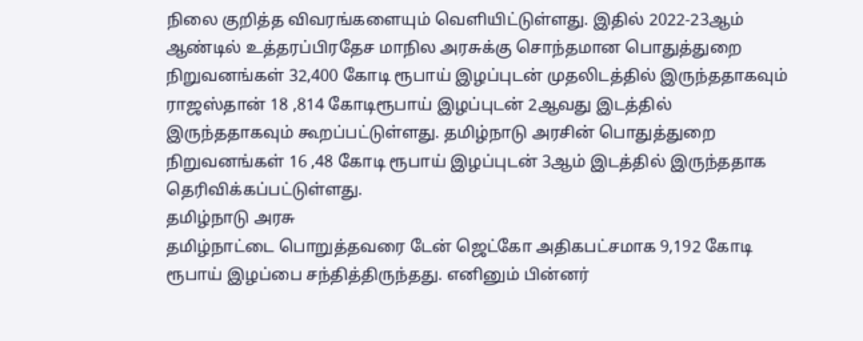நிலை குறித்த விவரங்களையும் வெளியிட்டுள்ளது. இதில் 2022-23ஆம் ஆண்டில் உத்தரப்பிரதேச மாநில அரசுக்கு சொந்தமான பொதுத்துறை நிறுவனங்கள் 32,400 கோடி ரூபாய் இழப்புடன் முதலிடத்தில் இருந்ததாகவும் ராஜஸ்தான் 18 ,814 கோடிரூபாய் இழப்புடன் 2ஆவது இடத்தில் இருந்ததாகவும் கூறப்பட்டுள்ளது. தமிழ்நாடு அரசின் பொதுத்துறை நிறுவனங்கள் 16 ,48 கோடி ரூபாய் இழப்புடன் 3ஆம் இடத்தில் இருந்ததாக தெரிவிக்கப்பட்டுள்ளது.
தமிழ்நாடு அரசு
தமிழ்நாட்டை பொறுத்தவரை டேன் ஜெட்கோ அதிகபட்சமாக 9,192 கோடி ரூபாய் இழப்பை சந்தித்திருந்தது. எனினும் பின்னர்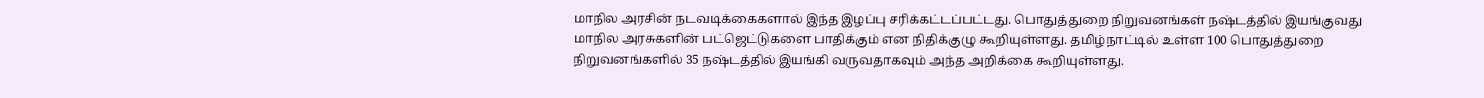மாநில அரசின் நடவடிக்கைகளால் இந்த இழப்பு சரிக்கட்டப்பட்டது. பொதுத்துறை நிறுவனங்கள் நஷ்டத்தில் இயங்குவது மாநில அரசுகளின் பட்ஜெட்டுகளை பாதிக்கும் என நிதிக்குழு கூறியுள்ளது. தமிழ்நாட்டில் உள்ள 100 பொதுத்துறை நிறுவனங்களில் 35 நஷ்டத்தில் இயங்கி வருவதாகவும் அந்த அறிக்கை கூறியுள்ளது.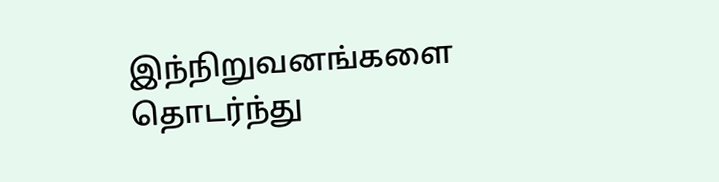இந்நிறுவனங்களை தொடர்ந்து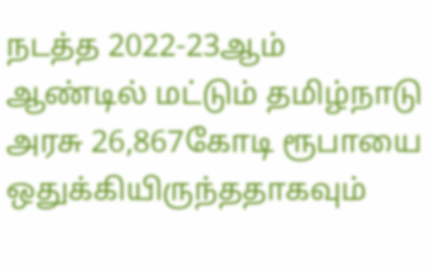நடத்த 2022-23ஆம் ஆண்டில் மட்டும் தமிழ்நாடு அரசு 26,867கோடி ரூபாயை ஒதுக்கியிருந்ததாகவும்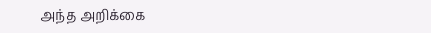அந்த அறிக்கை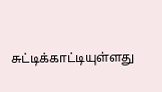சுட்டிக்காட்டியுள்ளது